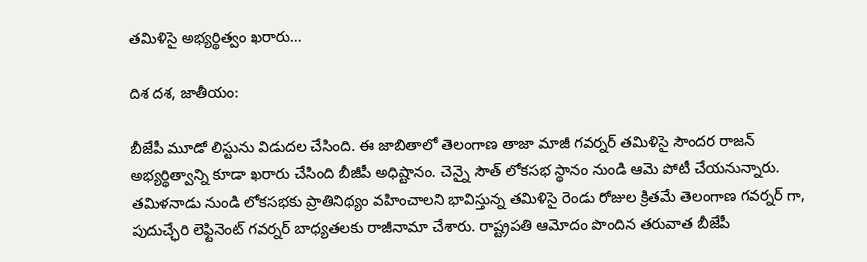తమిళిసై అభ్యర్థిత్వం ఖరారు…

దిశ దశ, జాతీయం:

బీజేపీ మూడో లిస్టును విడుదల చేసింది. ఈ జాబితాలో తెలంగాణ తాజా మాజీ గవర్నర్ తమిళిసై సౌందర రాజన్ అభ్యర్థిత్వాన్ని కూడా ఖరారు చేసింది బీజీపీ అధిష్టానం. చెన్నై సౌత్ లోకసభ స్థానం నుండి ఆమె పోటీ చేయనున్నారు. తమిళనాడు నుండి లోకసభకు ప్రాతినిథ్యం వహించాలని భావిస్తున్న తమిళిసై రెండు రోజుల క్రితమే తెలంగాణ గవర్నర్ గా, పుదుచ్ఛేరి లెఫ్టినెంట్ గవర్నర్ బాధ్యతలకు రాజీనామా చేశారు. రాష్ట్రపతి ఆమోదం పొందిన తరువాత బీజేపీ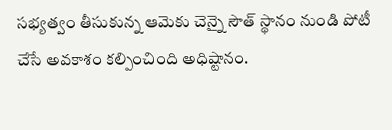సభ్యత్వం తీసుకున్న ఆమెకు చెన్నై సౌత్ స్థానం నుండి పోటీ చేసే అవకాశం కల్పించింది అధిష్టానం.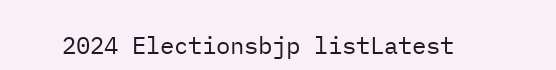2024 Electionsbjp listLatest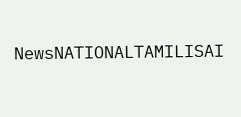NewsNATIONALTAMILISAI